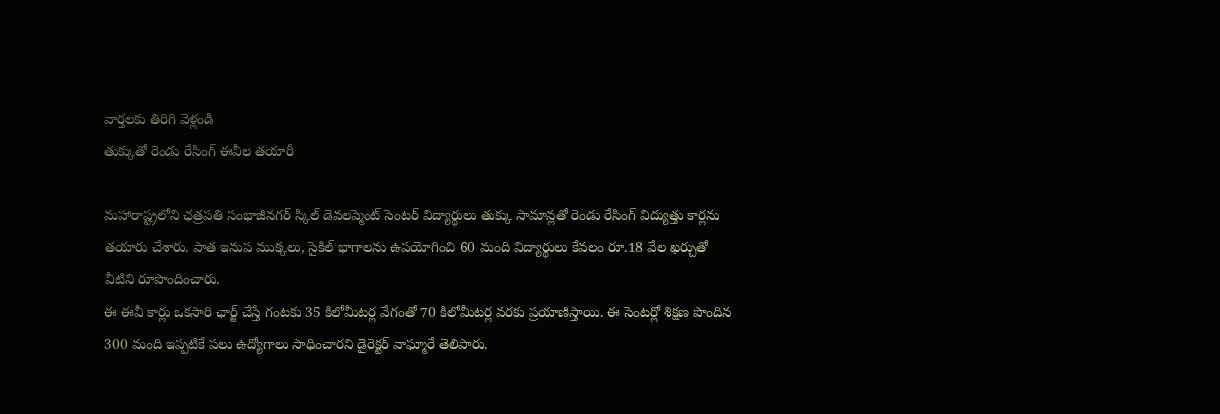వార్తలకు తిరిగి వెళ్లండి
తుక్కుతో రెండు రేసింగ్ ఈవీల తయారీ

మహారాష్ట్రలోని ఛత్రపతి సంభాజీనగర్ స్కిల్ డెవలప్మెంట్ సెంటర్ విద్యార్థులు తుక్కు సామాన్లతో రెండు రేసింగ్ విద్యుత్తు కార్లను తయారు చేశారు. పాత ఇనుప ముక్కలు, సైకిల్ భాగాలను ఉపయోగించి 60 మంది విద్యార్థులు కేవలం రూ.18 వేల ఖర్చుతో వీటిని రూపొందించారు.
ఈ ఈవీ కార్లు ఒకసారి ఛార్జ్ చేస్తే గంటకు 35 కిలోమీటర్ల వేగంతో 70 కిలోమీటర్ల వరకు ప్రయాణిస్తాయి. ఈ సెంటర్లో శిక్షణ పొందిన 300 మంది ఇప్పటికే పలు ఉద్యోగాలు సాధించారని డైరెక్టర్ వాఘ్మారే తెలిపారు.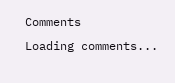Comments
Loading comments...